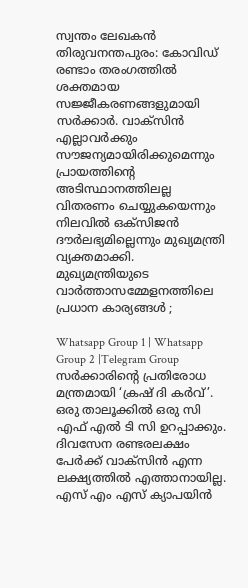സ്വന്തം ലേഖകൻ
തിരുവനന്തപുരം: കോവിഡ് രണ്ടാം തരംഗത്തിൽ ശക്തമായ സജ്ജീകരണങ്ങളുമായി സർക്കാർ. വാക്സിൻ എല്ലാവർക്കും സൗജന്യമായിരിക്കുമെന്നും പ്രായത്തിന്റെ അടിസ്ഥാനത്തിലല്ല വിതരണം ചെയ്യുകയെന്നും നിലവിൽ ഒക്സിജൻ ദൗർലഭ്യമില്ലെന്നും മുഖ്യമന്ത്രി വ്യക്തമാക്കി.
മുഖ്യമന്ത്രിയുടെ വാർത്താസമ്മേളനത്തിലെ പ്രധാന കാര്യങ്ങൾ ;

Whatsapp Group 1 | Whatsapp Group 2 |Telegram Group
സർക്കാരിന്റെ പ്രതിരോധ മന്ത്രമായി ‘ക്രഷ് ദി കർവ്’.
ഒരു താലൂക്കിൽ ഒരു സി എഫ് എൽ ടി സി ഉറപ്പാക്കും.
ദിവസേന രണ്ടരലക്ഷം പേർക്ക് വാക്സിൻ എന്ന ലക്ഷ്യത്തിൽ എത്താനായില്ല.
എസ് എം എസ് ക്യാപയിൻ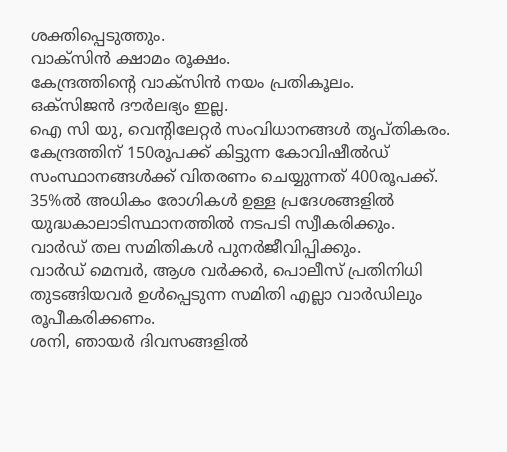ശക്തിപ്പെടുത്തും.
വാക്സിൻ ക്ഷാമം രൂക്ഷം.
കേന്ദ്രത്തിന്റെ വാക്സിൻ നയം പ്രതികൂലം.
ഒക്സിജൻ ദൗർലഭ്യം ഇല്ല.
ഐ സി യു, വെന്റിലേറ്റർ സംവിധാനങ്ങൾ തൃപ്തികരം.
കേന്ദ്രത്തിന് 150രൂപക്ക് കിട്ടുന്ന കോവിഷീൽഡ് സംസ്ഥാനങ്ങൾക്ക് വിതരണം ചെയ്യുന്നത് 400രൂപക്ക്.
35%ൽ അധികം രോഗികൾ ഉള്ള പ്രദേശങ്ങളിൽ യുദ്ധകാലാടിസ്ഥാനത്തിൽ നടപടി സ്വീകരിക്കും.
വാർഡ് തല സമിതികൾ പുനർജീവിപ്പിക്കും.
വാർഡ് മെമ്പർ, ആശ വർക്കർ, പൊലീസ് പ്രതിനിധി തുടങ്ങിയവർ ഉൾപ്പെടുന്ന സമിതി എല്ലാ വാർഡിലും രൂപീകരിക്കണം.
ശനി, ഞായർ ദിവസങ്ങളിൽ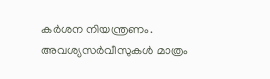കർശന നിയന്ത്രണം. അവശ്യസർവീസുകൾ മാത്രം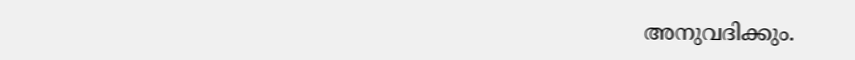അനുവദിക്കും.